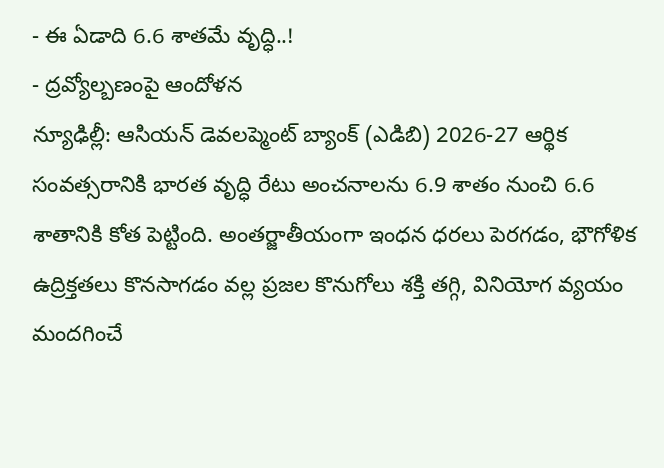- ఈ ఏడాది 6.6 శాతమే వృద్ధి..!
- ద్రవ్యోల్బణంపై ఆందోళన
న్యూఢిల్లీ: ఆసియన్ డెవలప్మెంట్ బ్యాంక్ (ఎడిబి) 2026-27 ఆర్థిక సంవత్సరానికి భారత వృద్ధి రేటు అంచనాలను 6.9 శాతం నుంచి 6.6 శాతానికి కోత పెట్టింది. అంతర్జాతీయంగా ఇంధన ధరలు పెరగడం, భౌగోళిక ఉద్రిక్తతలు కొనసాగడం వల్ల ప్రజల కొనుగోలు శక్తి తగ్గి, వినియోగ వ్యయం మందగించే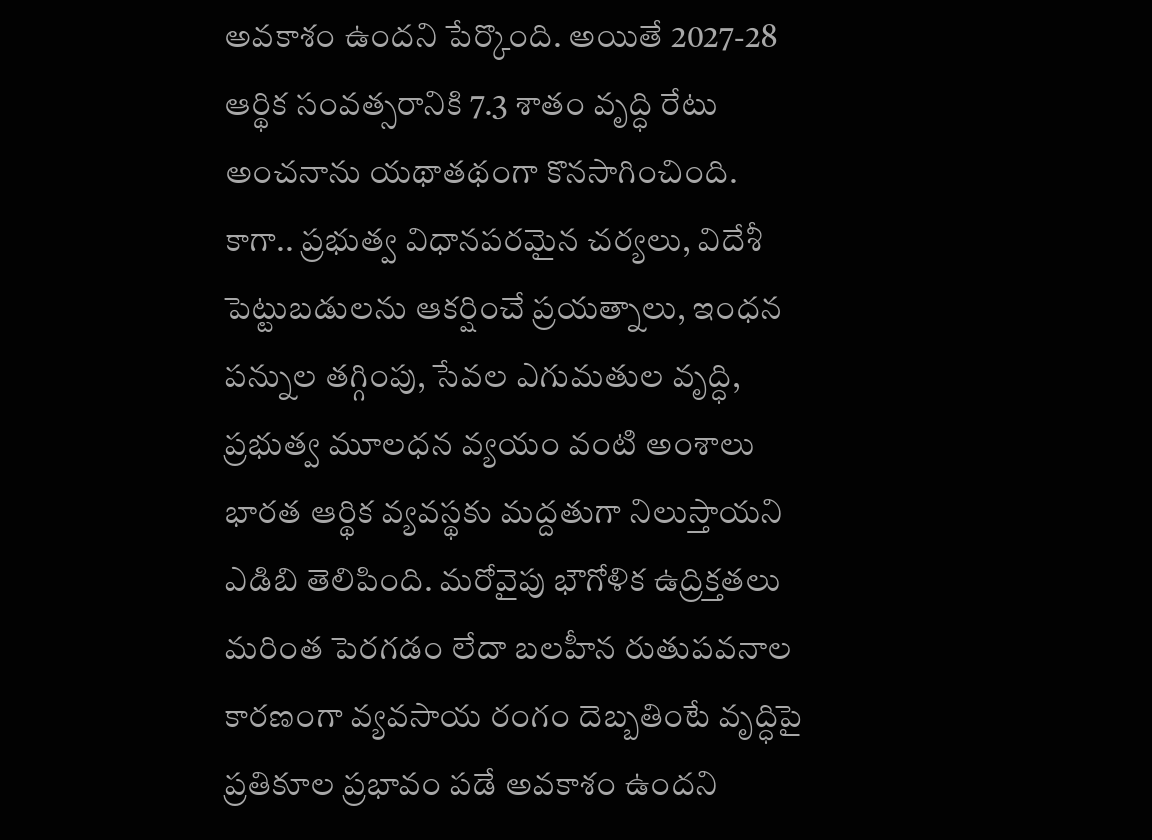అవకాశం ఉందని పేర్కొంది. అయితే 2027-28 ఆర్థిక సంవత్సరానికి 7.3 శాతం వృద్ధి రేటు అంచనాను యథాతథంగా కొనసాగించింది. కాగా.. ప్రభుత్వ విధానపరమైన చర్యలు, విదేశీ పెట్టుబడులను ఆకర్షించే ప్రయత్నాలు, ఇంధన పన్నుల తగ్గింపు, సేవల ఎగుమతుల వృద్ధి, ప్రభుత్వ మూలధన వ్యయం వంటి అంశాలు భారత ఆర్థిక వ్యవస్థకు మద్దతుగా నిలుస్తాయని ఎడిబి తెలిపింది. మరోవైపు భౌగోళిక ఉద్రిక్తతలు మరింత పెరగడం లేదా బలహీన రుతుపవనాల కారణంగా వ్యవసాయ రంగం దెబ్బతింటే వృద్ధిపై ప్రతికూల ప్రభావం పడే అవకాశం ఉందని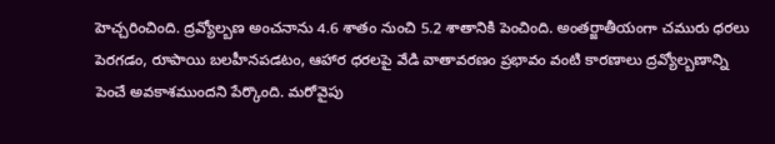హెచ్చరించింది. ద్రవ్యోల్బణ అంచనాను 4.6 శాతం నుంచి 5.2 శాతానికి పెంచింది. అంతర్జాతీయంగా చమురు ధరలు పెరగడం, రూపాయి బలహీనపడటం, ఆహార ధరలపై వేడి వాతావరణం ప్రభావం వంటి కారణాలు ద్రవ్యోల్బణాన్ని పెంచే అవకాశముందని పేర్కొంది. మరోవైపు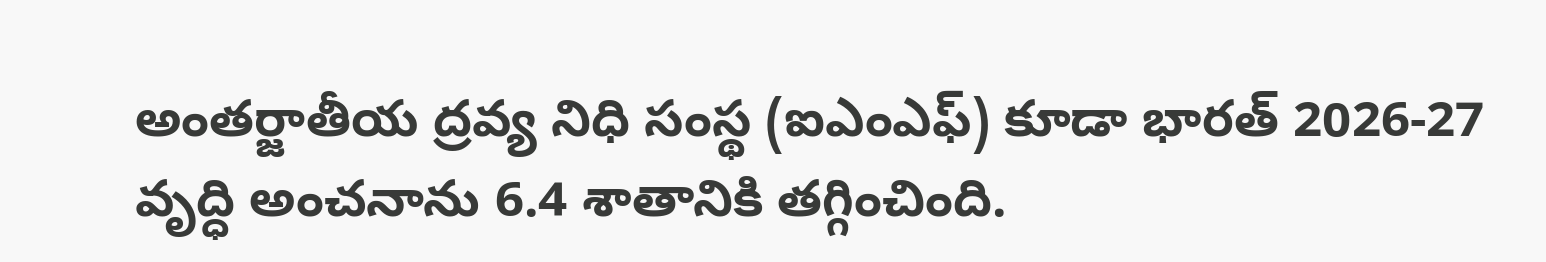అంతర్జాతీయ ద్రవ్య నిధి సంస్థ (ఐఎంఎఫ్) కూడా భారత్ 2026-27 వృద్ధి అంచనాను 6.4 శాతానికి తగ్గించింది.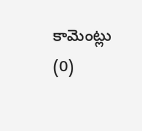కామెంట్లు (0)